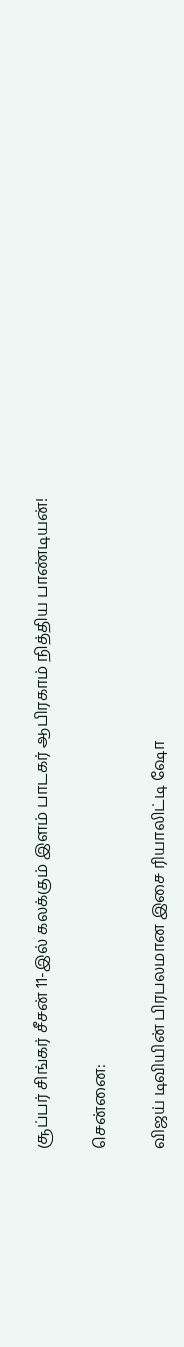சூப்பர் சிங்கர் சீசன் 11-இல் கலக்கும் இளம் பாடகர் ஆபிரகாம் நித்திய பாண்டியன்!

சென்னை:

விஜய் டிவியின் பிரபலமான இசை ரியாலிட்டி ஷோ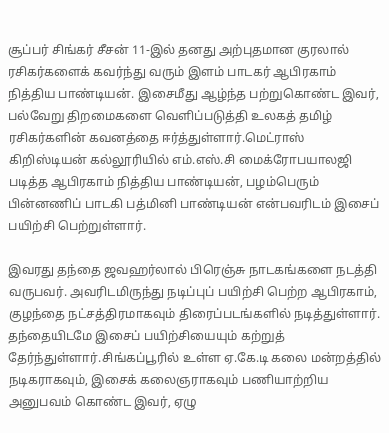சூப்பர் சிங்கர் சீசன் 11-இல் தனது அற்புதமான குரலால் ரசிகர்களைக் கவர்ந்து வரும் இளம் பாடகர் ஆபிரகாம் நித்திய பாண்டியன். இசைமீது ஆழ்ந்த பற்றுகொண்ட இவர், பல்வேறு திறமைகளை வெளிப்படுத்தி உலகத் தமிழ் ரசிகர்களின் கவனத்தை ஈர்த்துள்ளார்.மெட்ராஸ் கிறிஸ்டியன் கல்லூரியில் எம்.எஸ்.சி மைக்ரோபயாலஜி படித்த ஆபிரகாம் நித்திய பாண்டியன், பழம்பெரும் பின்னணிப் பாடகி பத்மினி பாண்டியன் என்பவரிடம் இசைப் பயிற்சி பெற்றுள்ளார்.

இவரது தந்தை ஜவஹர்லால் பிரெஞ்சு நாடகங்களை நடத்தி வருபவர். அவரிடமிருந்து நடிப்புப் பயிற்சி பெற்ற ஆபிரகாம், குழந்தை நட்சத்திரமாகவும் திரைப்படங்களில் நடித்துள்ளார். தந்தையிடமே இசைப் பயிற்சியையும் கற்றுத் தேர்ந்துள்ளார்.சிங்கப்பூரில் உள்ள ஏ.கே.டி கலை மன்றத்தில் நடிகராகவும், இசைக் கலைஞராகவும் பணியாற்றிய அனுபவம் கொண்ட இவர், ஏழு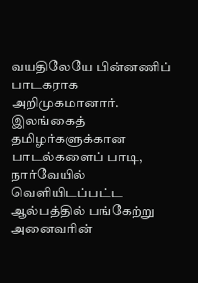வயதிலேயே பின்னணிப் பாடகராக அறிமுகமானார். இலங்கைத் தமிழர்களுக்கான பாடல்களைப் பாடி, நார்வேயில் வெளியிடப்பட்ட ஆல்பத்தில் பங்கேற்று அனைவரின்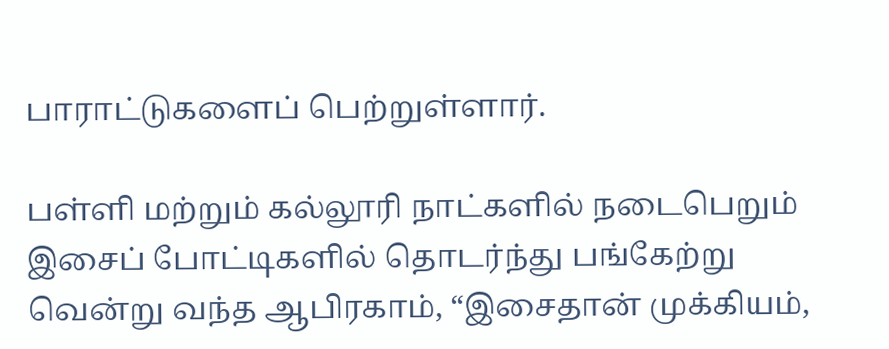பாராட்டுகளைப் பெற்றுள்ளார்.

பள்ளி மற்றும் கல்லூரி நாட்களில் நடைபெறும் இசைப் போட்டிகளில் தொடர்ந்து பங்கேற்று வென்று வந்த ஆபிரகாம், “இசைதான் முக்கியம்,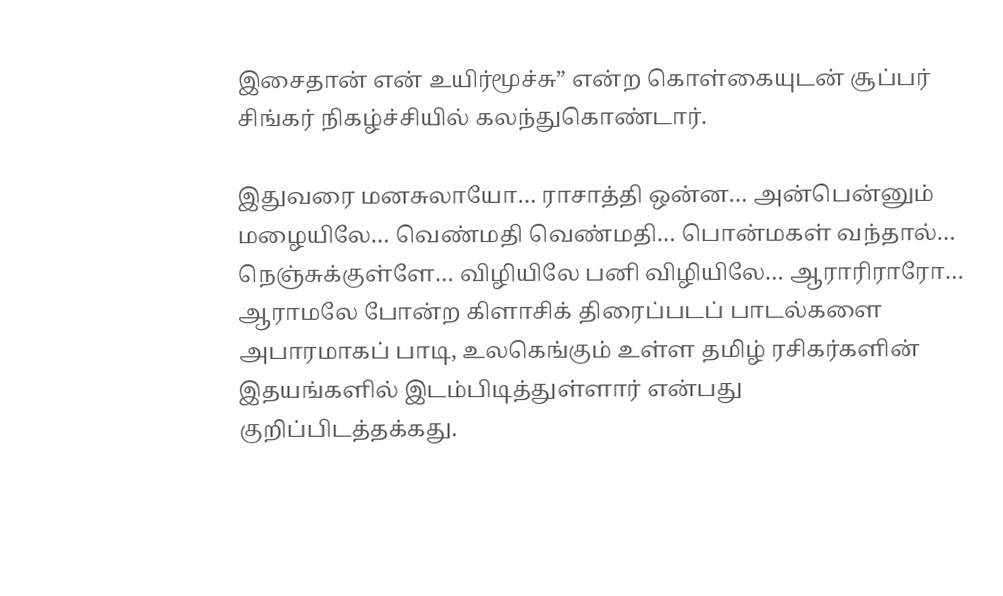இசைதான் என் உயிர்மூச்சு” என்ற கொள்கையுடன் சூப்பர் சிங்கர் நிகழ்ச்சியில் கலந்துகொண்டார்.

இதுவரை மனசுலாயோ… ராசாத்தி ஒன்ன… அன்பென்னும் மழையிலே… வெண்மதி வெண்மதி… பொன்மகள் வந்தால்… நெஞ்சுக்குள்ளே… விழியிலே பனி விழியிலே… ஆராரிராரோ… ஆராமலே போன்ற கிளாசிக் திரைப்படப் பாடல்களை அபாரமாகப் பாடி, உலகெங்கும் உள்ள தமிழ் ரசிகர்களின் இதயங்களில் இடம்பிடித்துள்ளார் என்பது குறிப்பிடத்தக்கது.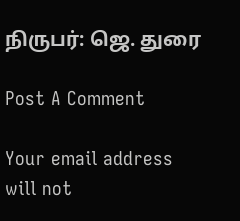நிருபர்: ஜெ. துரை

Post A Comment

Your email address will not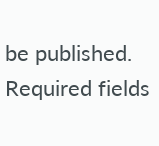be published. Required fields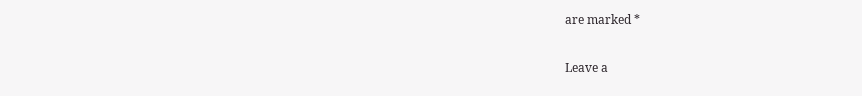are marked *

Leave a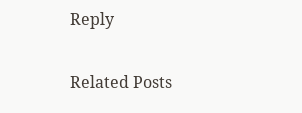Reply

Related Posts